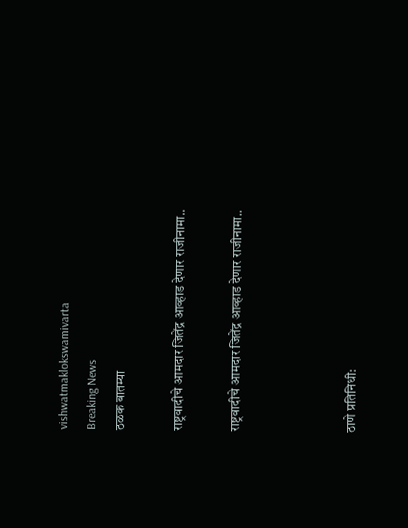vishwatmaklokswamivarta
Breaking News
ठळक बातम्या

राष्ट्रवादीचे आमदार जितेंद्र आव्हाड देणार राजीनामा..

राष्ट्रवादीचे आमदार जितेंद्र आव्हाड देणार राजीनामा..



ठाणे प्रतिनिधी: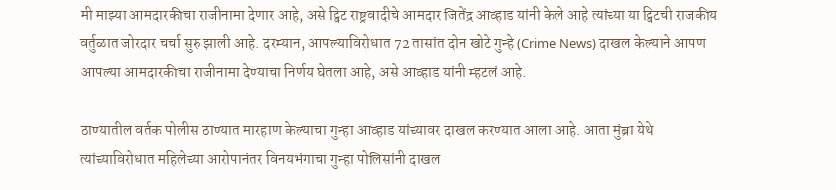मी माझ्या आमदारकीचा राजीनामा देणार आहे, असे ट्विट राष्ट्रवादीचे आमदार जितेंद्र आव्हाड यांनी केले आहे त्यांच्या या ट्विटची राजकीय वर्तुळात जोरदार चर्चा सुरु झाली आहे. दरम्यान, आपल्याविरोधात 72 तासांत दोन खोटे गुन्हे (Crime News) दाखल केल्याने आपण आपल्या आमदारकीचा राजीनामा देण्याचा निर्णय घेतला आहे, असे आव्हाड यांनी म्हटलं आहे.

ठाण्यातील वर्तक पोलीस ठाण्यात मारहाण केल्याचा गुन्हा आव्हाड यांच्यावर दाखल करण्यात आला आहे. आता मुंब्रा येथे त्यांच्याविरोधात महिलेच्या आरोपानंतर विनयभंगाचा गुन्हा पोलिसांनी दाखल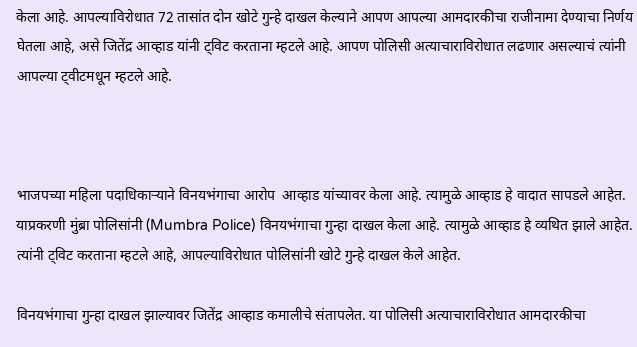केला आहे. आपल्याविरोधात 72 तासांत दोन खोटे गुन्हे दाखल केल्याने आपण आपल्या आमदारकीचा राजीनामा देण्याचा निर्णय घेतला आहे, असे जितेंद्र आव्हाड यांनी ट्विट करताना म्हटले आहे. आपण पोलिसी अत्याचाराविरोधात लढणार असल्याचं त्यांनी आपल्या ट्वीटमधून म्हटले आहे.



भाजपच्या महिला पदाधिकाऱ्याने विनयभंगाचा आरोप  आव्हाड यांच्यावर केला आहे. त्यामुळे आव्हाड हे वादात सापडले आहेत. याप्रकरणी मुंब्रा पोलिसांनी (Mumbra Police) विनयभंगाचा गुन्हा दाखल केला आहे. त्यामुळे आव्हाड हे व्यथित झाले आहेत. त्यांनी ट्विट करताना म्हटले आहे, आपल्याविरोधात पोलिसांनी खोटे गुन्हे दाखल केले आहेत.

विनयभंगाचा गुन्हा दाखल झाल्यावर जितेंद्र आव्हाड कमालीचे संतापलेत. या पोलिसी अत्याचाराविरोधात आमदारकीचा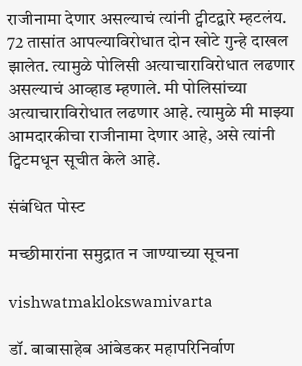राजीनामा देणार असल्याचं त्यांनी ट्वीटद्वारे म्हटलंय. 72 तासांत आपल्याविरोधात दोन खोटे गुन्हे दाखल झालेत. त्यामुळे पोलिसी अत्याचाराविरोधात लढणार असल्याचं आव्हाड म्हणाले. मी पोलिसांच्या अत्याचाराविरोधात लढणार आहे. त्यामुळे मी माझ्या आमदारकीचा राजीनामा देणार आहे, असे त्यांनी ट्विटमधून सूचीत केले आहे.

संबंधित पोस्ट

मच्छीमारांना समुद्रात न जाण्याच्या सूचना

vishwatmaklokswamivarta

डॉ. बाबासाहेब आंबेडकर महापरिनिर्वाण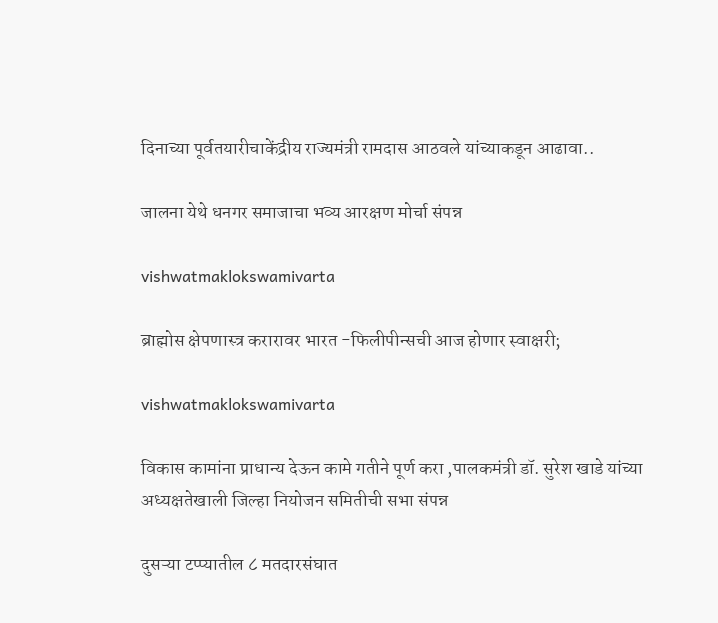दिनाच्या पूर्वतयारीचाकेंद्रीय राज्यमंत्री रामदास आठवले यांच्याकडून आढावा..

जालना येथे धनगर समाजाचा भव्य आरक्षण मोर्चा संपन्न

vishwatmaklokswamivarta

ब्राह्मोस क्षेपणास्त्र करारावर भारत -फिलीपीन्सची आज होणार स्वाक्षरी;

vishwatmaklokswamivarta

विकास कामांना प्राधान्य देऊन कामे गतीने पूर्ण करा ,पालकमंत्री डॉ. सुरेश खाडे यांच्या अध्यक्षतेखाली जिल्हा नियोजन समितीची सभा संपन्न

दुसऱ्या टप्प्यातील ८ मतदारसंघात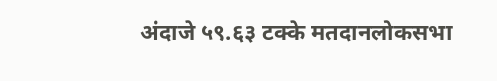अंदाजे ५९.६३ टक्के मतदानलोकसभा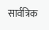सार्वत्रिक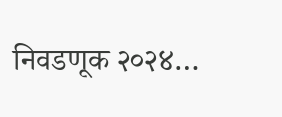निवडणूक २०२४…